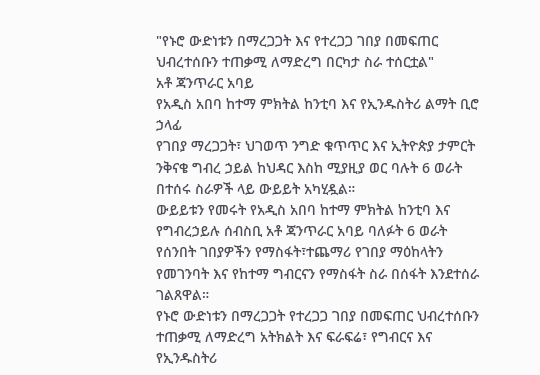"የኑሮ ውድነቱን በማረጋጋት እና የተረጋጋ ገበያ በመፍጠር ህብረተሰቡን ተጠቃሚ ለማድረግ በርካታ ስራ ተሰርቷል"
አቶ ጃንጥራር አባይ
የአዲስ አበባ ከተማ ምክትል ከንቲባ እና የኢንዱስትሪ ልማት ቢሮ ኃላፊ
የገበያ ማረጋጋት፣ ህገወጥ ንግድ ቁጥጥር እና ኢትዮጵያ ታምርት ንቅናቄ ግብረ ኃይል ከህዳር እስከ ሚያዚያ ወር ባሉት 6 ወራት በተሰሩ ስራዎች ላይ ውይይት አካሂዷል።
ውይይቱን የመሩት የአዲስ አበባ ከተማ ምክትል ከንቲባ እና የግብረኃይሉ ሰብስቢ አቶ ጃንጥራር አባይ ባለፉት 6 ወራት የሰንበት ገበያዎችን የማስፋት፣ተጨማሪ የገበያ ማዕከላትን የመገንባት እና የከተማ ግብርናን የማስፋት ስራ በሰፋት እንደተሰራ ገልጸዋል።
የኑሮ ውድነቱን በማረጋጋት የተረጋጋ ገበያ በመፍጠር ህብረተሰቡን ተጠቃሚ ለማድረግ አትክልት እና ፍራፍሬ፣ የግብርና እና የኢንዱስትሪ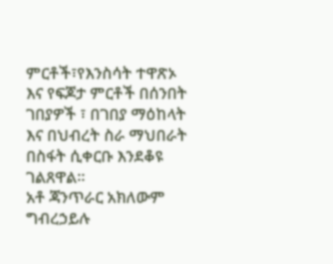ምርቶች፣የእንስሳት ተዋጽኦ እና የፍጆታ ምርቶች በሰንበት ገበያዎች ፣ በገበያ ማዕከላት እና በህብረት ስራ ማህበራት በስፋት ሲቀርቡ እንደቆዩ ገልጸዋል።
አቶ ጃንጥራር አክለውም ግብረኃይሉ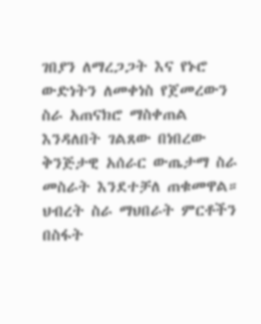ገበያን ለማረጋጋት እና የኑሮ ውድነትን ለመቀነስ የጀመረውን ስራ አጠናክሮ ማስቀጠል እንዳለበት ገልጸው በነበረው ቅንጅታዊ አሰራር ውጤታማ ስራ መስራት እንደተቻለ ጠቁመዋል።
ህብረት ስራ ማህበራት ምርቶችን በስፋት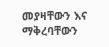መያዛቸውን እና ማቅረባቸውን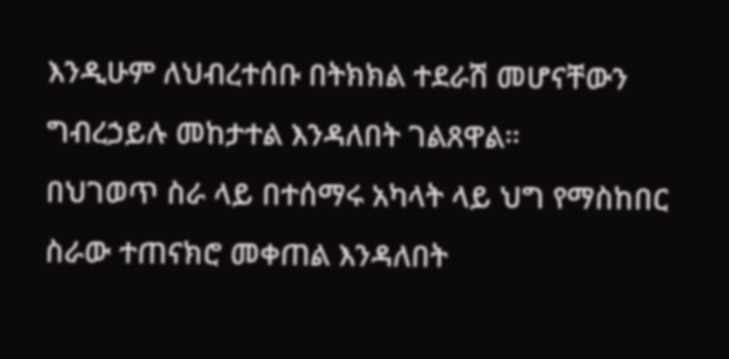እንዲሁም ለህብረተሰቡ በትክክል ተደራሽ መሆናቸውን ግብረኃይሉ መከታተል እንዳለበት ገልጸዋል።
በህገወጥ ስራ ላይ በተሰማሩ አካላት ላይ ህግ የማስከበር ስራው ተጠናክሮ መቀጠል እንዳለበት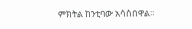ምክትል ከንቲባው አሳስበዋል።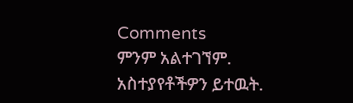Comments
ምንም አልተገኘም.
አስተያየቶችዎን ይተዉት.